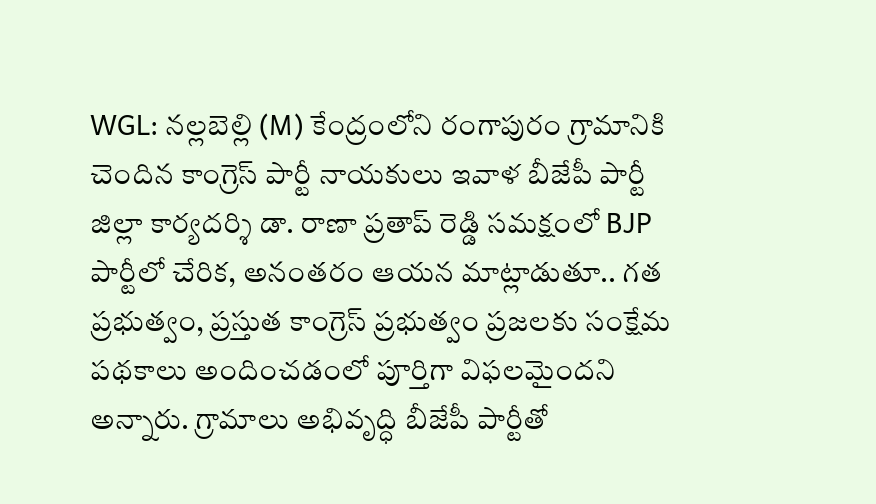WGL: నల్లబెల్లి (M) కేంద్రంలోని రంగాపురం గ్రామానికి చెందిన కాంగ్రెస్ పార్టీ నాయకులు ఇవాళ బీజేపీ పార్టీ జిల్లా కార్యదర్శి డా. రాణా ప్రతాప్ రెడ్డి సమక్షంలో BJP పార్టీలో చేరిక, అనంతరం ఆయన మాట్లాడుతూ.. గత ప్రభుత్వం, ప్రస్తుత కాంగ్రెస్ ప్రభుత్వం ప్రజలకు సంక్షేమ పథకాలు అందించడంలో పూర్తిగా విఫలమైందని అన్నారు. గ్రామాలు అభివృద్ధి బీజేపీ పార్టీతో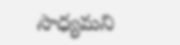సాధ్యమని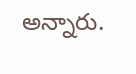అన్నారు.